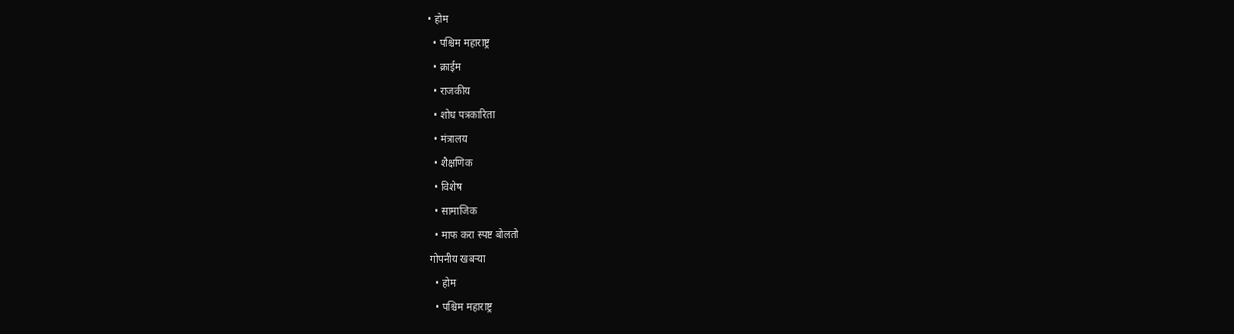• होम
  • पश्चिम महाराष्ट्र
  • क्राईम
  • राजकीय
  • शोध पत्रकारिता
  • मंत्रालय
  • शैक्षणिक
  • विशेष
  • सामाजिक
  • माफ करा स्पष्ट बोलतो
गोपनीय खबऱ्या
  • होम
  • पश्चिम महाराष्ट्र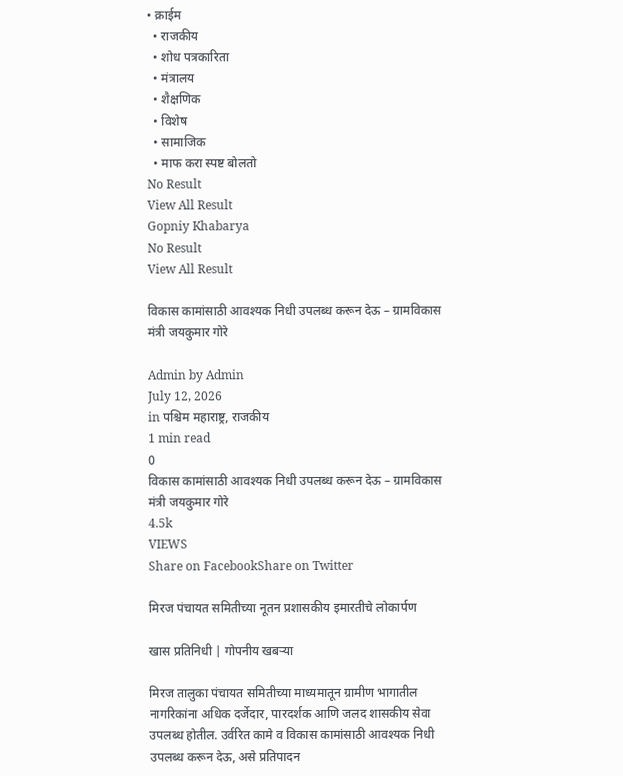• क्राईम
  • राजकीय
  • शोध पत्रकारिता
  • मंत्रालय
  • शैक्षणिक
  • विशेष
  • सामाजिक
  • माफ करा स्पष्ट बोलतो
No Result
View All Result
Gopniy Khabarya
No Result
View All Result

विकास कामांसाठी आवश्यक निधी उपलब्ध करून देऊ – ग्रामविकास मंत्री जयकुमार गोरे

Admin by Admin
July 12, 2026
in पश्चिम महाराष्ट्र, राजकीय
1 min read
0
विकास कामांसाठी आवश्यक निधी उपलब्ध करून देऊ – ग्रामविकास मंत्री जयकुमार गोरे
4.5k
VIEWS
Share on FacebookShare on Twitter

मिरज पंचायत समितीच्या नूतन प्रशासकीय इमारतीचे लोकार्पण

खास प्रतिनिधी | गोपनीय खबऱ्या

मिरज तालुका पंचायत समितीच्या माध्यमातून ग्रामीण भागातील नागरिकांना अधिक दर्जेदार, पारदर्शक आणि जलद शासकीय सेवा उपलब्ध होतील. उर्वरित कामे व विकास कामांसाठी आवश्यक निधी उपलब्ध करून देऊ, असे प्रतिपादन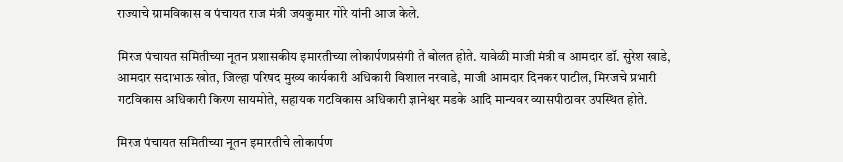राज्याचे ग्रामविकास व पंचायत राज मंत्री जयकुमार गोरे यांनी आज केले.

मिरज पंचायत समितीच्या नूतन प्रशासकीय इमारतीच्या लोकार्पणप्रसंगी ते बोलत होते. यावेळी माजी मंत्री व आमदार डॉ. सुरेश खाडे, आमदार सदाभाऊ खोत, जिल्हा परिषद मुख्य कार्यकारी अधिकारी विशाल नरवाडे, माजी आमदार दिनकर पाटील, मिरजचे प्रभारी गटविकास अधिकारी किरण सायमोते, सहायक गटविकास अधिकारी ज्ञानेश्वर मडके आदि मान्यवर व्यासपीठावर उपस्थित होते.

मिरज पंचायत समितीच्या नूतन इमारतीचे लोकार्पण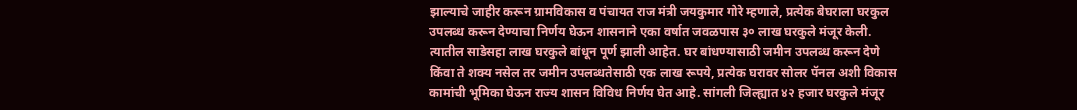झाल्याचे जाहीर करून ग्रामविकास व पंचायत राज मंत्री जयकुमार गोरे म्हणाले, प्रत्येक बेघराला घरकुल उपलब्ध करून देण्याचा निर्णय घेऊन शासनाने एका वर्षात जवळपास ३० लाख घरकुले मंजूर केली. त्यातील साडेसहा लाख घरकुले बांधून पूर्ण झाली आहेत. घर बांधण्यासाठी जमीन उपलब्ध करून देणे किंवा ते शक्य नसेल तर जमीन उपलब्धतेसाठी एक लाख रूपये, प्रत्येक घरावर सोलर पॅनल अशी विकास कामांची भूमिका घेऊन राज्य शासन विविध निर्णय घेत आहे. सांगली जिल्ह्यात ४२ हजार घरकुले मंजूर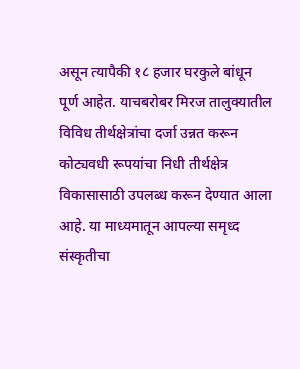असून त्यापैकी १८ हजार घरकुले बांधून पूर्ण आहेत. याचबरोबर मिरज तालुक्यातील विविध तीर्थक्षेत्रांचा दर्जा उन्नत करून कोट्यवधी रूपयांचा निधी तीर्थक्षेत्र विकासासाठी उपलब्ध करून देण्यात आला आहे. या माध्यमातून आपल्या समृध्द संस्कृतीचा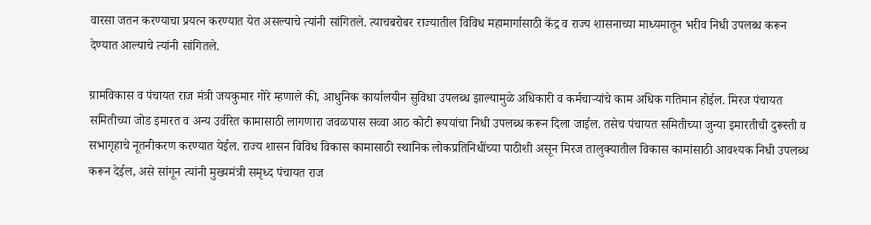वारसा जतन करण्याचा प्रयत्न करण्यात येत असल्याचे त्यांनी सांगितले. त्याचबरोबर राज्यातील विविध महामार्गासाठी केंद्र व राज्य शासनाच्या माध्यमातून भरीव निधी उपलब्ध करून देण्यात आल्याचे त्यांनी सांगितले.

ग्रामविकास व पंचायत राज मंत्री जयकुमार गोरे म्हणाले की, आधुनिक कार्यालयीन सुविधा उपलब्ध झाल्यामुळे अधिकारी व कर्मचाऱ्यांचे काम अधिक गतिमान होईल. मिरज पंचायत समितीच्या जोड इमारत व अन्य उर्वरित कामासाठी लागणारा जवळपास सव्वा आठ कोटी रूपयांचा निधी उपलब्ध करून दिला जाईल. तसेच पंचायत समितीच्या जुन्या इमारतीची दुरूस्ती व सभागृहाचे नूतनीकरण करण्यात येईल. राज्य शासन विविध विकास कामासाठी स्थानिक लोकप्रतिनिधींच्या पाठीशी असून मिरज तालुक्यातील विकास कामांसाठी आवश्यक निधी उपलब्ध करून देईल, असे सांगून त्यांनी मुख्यमंत्री समृध्द पंचायत राज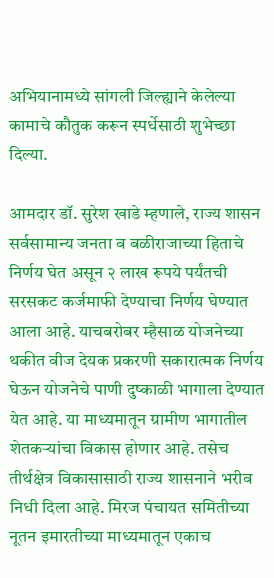अभियानामध्ये सांगली जिल्ह्याने केलेल्या कामाचे कौतुक करून स्पर्धेसाठी शुभेच्छा दिल्या.

आमदार डॉ. सुरेश खाडे म्हणाले, राज्य शासन सर्वसामान्य जनता व बळीराजाच्या हिताचे निर्णय घेत असून २ लाख रूपये पर्यंतची सरसकट कर्जमाफी देण्याचा निर्णय घेण्यात आला आहे. याचबरोबर म्हैसाळ योजनेच्या थकीत वीज देयक प्रकरणी सकारात्मक निर्णय घेऊन योजनेचे पाणी दुष्काळी भागाला देण्यात येत आहे. या माध्यमातून ग्रामीण भागातील शेतकऱ्यांचा विकास होणार आहे. तसेच तीर्थक्षेत्र विकासासाठी राज्य शासनाने भरीव निधी दिला आहे. मिरज पंचायत समितीच्या नूतन इमारतीच्या माध्यमातून एकाच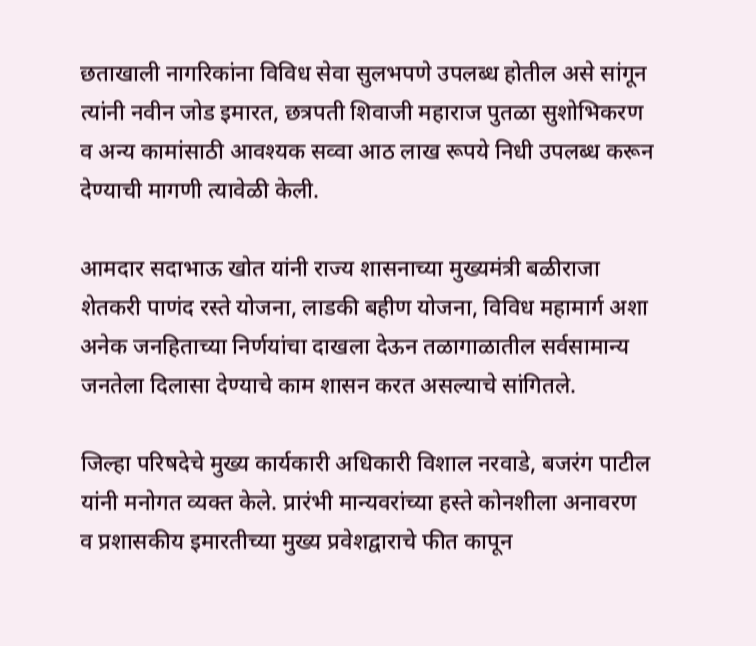छताखाली नागरिकांना विविध सेवा सुलभपणे उपलब्ध होतील असे सांगून त्यांनी नवीन जोड इमारत, छत्रपती शिवाजी महाराज पुतळा सुशोभिकरण व अन्य कामांसाठी आवश्यक सव्वा आठ लाख रूपये निधी उपलब्ध करून देण्याची मागणी त्यावेळी केली.

आमदार सदाभाऊ खोत यांनी राज्य शासनाच्या मुख्यमंत्री बळीराजा शेतकरी पाणंद रस्ते योजना, लाडकी बहीण योजना, विविध महामार्ग अशा अनेक जनहिताच्या निर्णयांचा दाखला देऊन तळागाळातील सर्वसामान्य जनतेला दिलासा देण्याचे काम शासन करत असल्याचे सांगितले.

जिल्हा परिषदेचे मुख्य कार्यकारी अधिकारी विशाल नरवाडे, बजरंग पाटील यांनी मनोगत व्यक्त केले. प्रारंभी मान्यवरांच्या हस्ते कोनशीला अनावरण व प्रशासकीय इमारतीच्या मुख्य प्रवेशद्वाराचे फीत कापून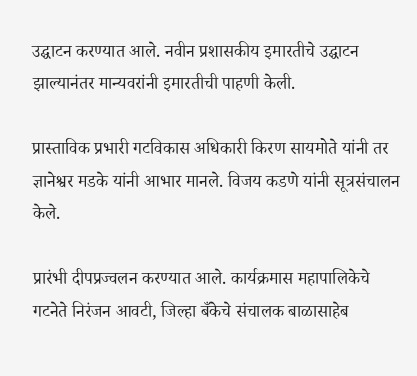उद्घाटन करण्यात आले. नवीन प्रशासकीय इमारतीचे उद्घाटन झाल्यानंतर मान्यवरांनी इमारतीची पाहणी केली.

प्रास्ताविक प्रभारी गटविकास अधिकारी किरण सायमोते यांनी तर ज्ञानेश्वर मडके यांनी आभार मानले. विजय कडणे यांनी सूत्रसंचालन केले.

प्रारंभी दीपप्रज्वलन करण्यात आले. कार्यक्रमास महापालिकेचे गटनेते निरंजन आवटी, जिल्हा बँकेचे संचालक बाळासाहेब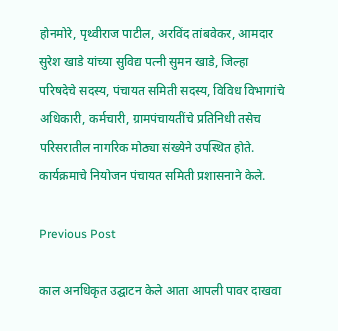होनमोरे, पृथ्वीराज पाटील, अरविंद तांबवेकर, आमदार सुरेश खाडे यांच्या सुविद्य पत्नी सुमन खाडे, जिल्हा परिषदेचे सदस्य, पंचायत समिती सदस्य, विविध विभागांचे अधिकारी, कर्मचारी, ग्रामपंचायतींचे प्रतिनिधी तसेच परिसरातील नागरिक मोठ्या संख्येने उपस्थित होते. कार्यक्रमाचे नियोजन पंचायत समिती प्रशासनाने केले.

Previous Post

काल अनधिकृत उद्घाटन केले आता आपली पावर दाखवा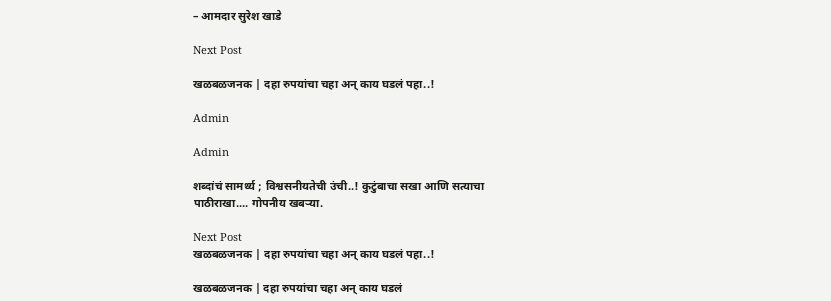– आमदार सुरेश खाडे

Next Post

खळबळजनक | दहा रुपयांचा चहा अन् काय घडलं पहा..!

Admin

Admin

शब्दांचं सामर्थ्य ; विश्वसनीयतेची उंची..! कुटुंबाचा सखा आणि सत्याचा पाठीराखा.... गोपनीय खबऱ्या.

Next Post
खळबळजनक | दहा रुपयांचा चहा अन् काय घडलं पहा..!

खळबळजनक | दहा रुपयांचा चहा अन् काय घडलं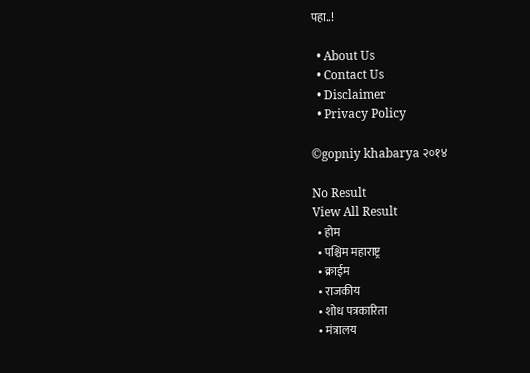पहा..!

  • About Us
  • Contact Us
  • Disclaimer
  • Privacy Policy

©gopniy khabarya २०१४

No Result
View All Result
  • होम
  • पश्चिम महाराष्ट्र
  • क्राईम
  • राजकीय
  • शोध पत्रकारिता
  • मंत्रालय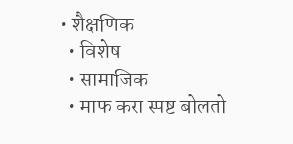• शैक्षणिक
  • विशेष
  • सामाजिक
  • माफ करा स्पष्ट बोलतो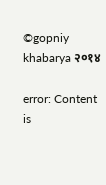©gopniy khabarya २०१४

error: Content is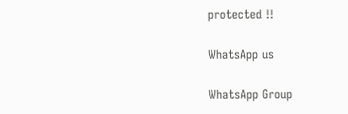protected !!

WhatsApp us

WhatsApp Group